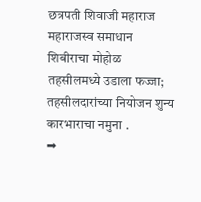छत्रपती शिवाजी महाराज महाराजस्व समाधान शिबीराचा मोहोळ तहसीलमध्ये उडाला फज्जा; तहसीलदारांच्या नियोजन शुन्य कारभाराचा नमुना .
➡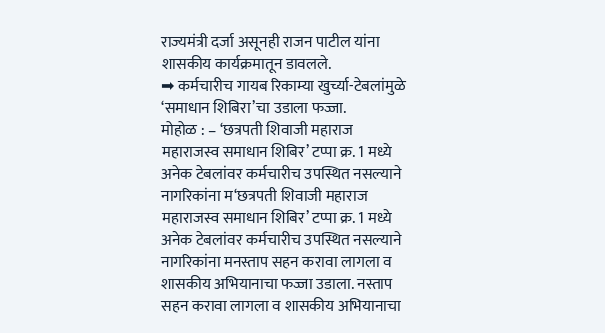राज्यमंत्री दर्जा असूनही राजन पाटील यांना शासकीय कार्यक्रमातून डावलले.
➡ कर्मचारीच गायब रिकाम्या खुर्च्या-टेबलांमुळे ‘समाधान शिबिरा’चा उडाला फज्जा.
मोहोळ : – ‘छत्रपती शिवाजी महाराज महाराजस्व समाधान शिबिर’ टप्पा क्र. 1 मध्ये अनेक टेबलांवर कर्मचारीच उपस्थित नसल्याने नागरिकांना म‘छत्रपती शिवाजी महाराज महाराजस्व समाधान शिबिर’ टप्पा क्र. 1 मध्ये अनेक टेबलांवर कर्मचारीच उपस्थित नसल्याने नागरिकांना मनस्ताप सहन करावा लागला व शासकीय अभियानाचा फज्जा उडाला. नस्ताप सहन करावा लागला व शासकीय अभियानाचा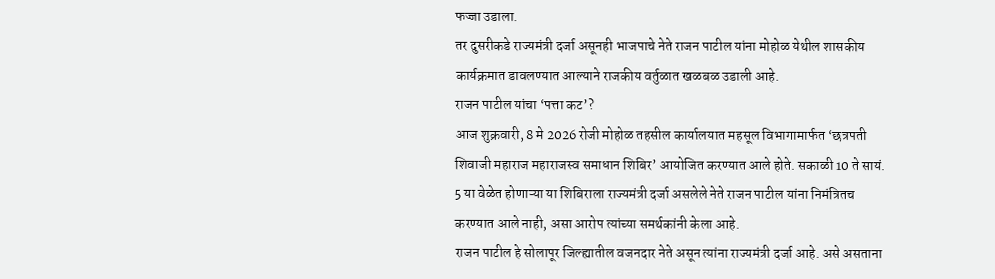फज्जा उडाला.
तर दुसरीकडे राज्यमंत्री दर्जा असूनही भाजपाचे नेते राजन पाटील यांना मोहोळ येथील शासकीय कार्यक्रमात डावलण्यात आल्याने राजकीय वर्तुळात खळबळ उडाली आहे.
राजन पाटील यांचा ‘पत्ता कट’?
आज शुक्रवारी, 8 मे 2026 रोजी मोहोळ तहसील कार्यालयात महसूल विभागामार्फत ‘छत्रपती शिवाजी महाराज महाराजस्व समाधान शिबिर’ आयोजित करण्यात आले होते. सकाळी 10 ते सायं. 5 या वेळेत होणाऱ्या या शिबिराला राज्यमंत्री दर्जा असलेले नेते राजन पाटील यांना निमंत्रितच करण्यात आले नाही, असा आरोप त्यांच्या समर्थकांनी केला आहे.
राजन पाटील हे सोलापूर जिल्ह्यातील वजनदार नेते असून त्यांना राज्यमंत्री दर्जा आहे. असे असताना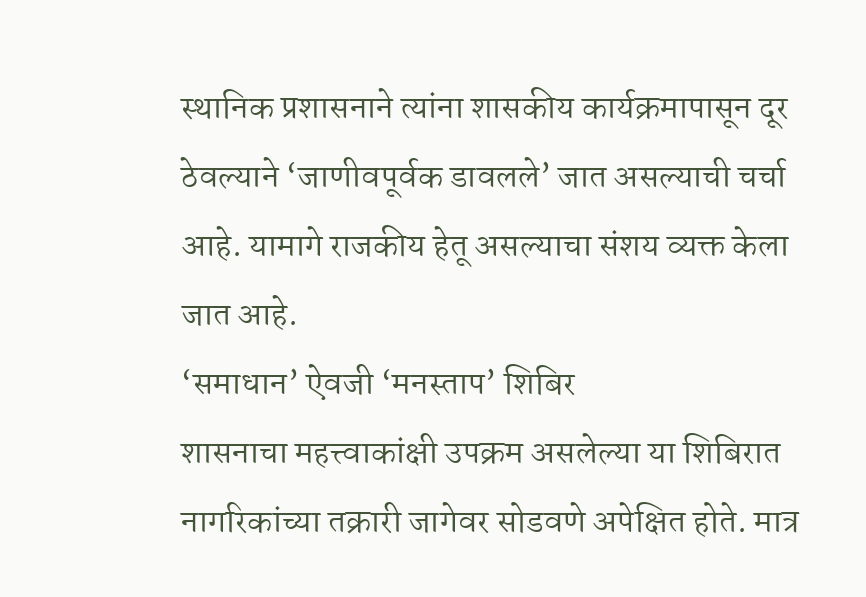स्थानिक प्रशासनाने त्यांना शासकीय कार्यक्रमापासून दूर ठेवल्याने ‘जाणीवपूर्वक डावलले’ जात असल्याची चर्चा आहे. यामागे राजकीय हेतू असल्याचा संशय व्यक्त केला जात आहे.
‘समाधान’ ऐवजी ‘मनस्ताप’ शिबिर
शासनाचा महत्त्वाकांक्षी उपक्रम असलेल्या या शिबिरात नागरिकांच्या तक्रारी जागेवर सोडवणे अपेक्षित होते. मात्र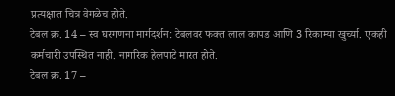प्रत्यक्षात चित्र वेगळेच होते.
टेबल क्र. 14 – स्व घरगणना मार्गदर्शन: टेबलवर फक्त लाल कापड आणि 3 रिकाम्या खुर्च्या. एकही कर्मचारी उपस्थित नाही. नागरिक हेलपाटे मारत होते.
टेबल क्र. 17 –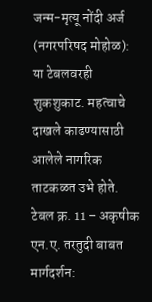जन्म-मृत्यू नोंदी अर्ज (नगरपरिषद मोहोळ): या टेबलवरही शुकशुकाट. महत्वाचे दाखले काढण्यासाठी आलेले नागरिक ताटकळत उभे होते.
टेबल क्र. 11 – अकृषीक एन.ए. तरतुदी बाबत मार्गदर्शन: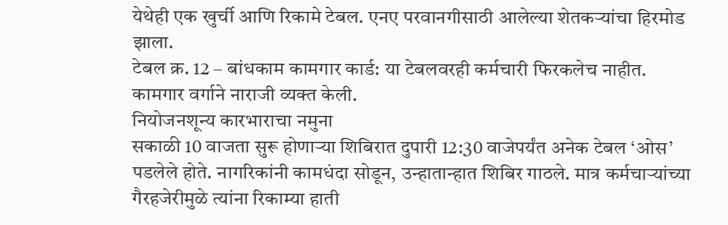येथेही एक खुर्ची आणि रिकामे टेबल. एनए परवानगीसाठी आलेल्या शेतकऱ्यांचा हिरमोड झाला.
टेबल क्र. 12 – बांधकाम कामगार कार्ड: या टेबलवरही कर्मचारी फिरकलेच नाहीत. कामगार वर्गाने नाराजी व्यक्त केली.
नियोजनशून्य कारभाराचा नमुना
सकाळी 10 वाजता सुरू होणाऱ्या शिबिरात दुपारी 12:30 वाजेपर्यंत अनेक टेबल ‘ओस’ पडलेले होते. नागरिकांनी कामधंदा सोडून, उन्हातान्हात शिबिर गाठले. मात्र कर्मचाऱ्यांच्या गैरहजेरीमुळे त्यांना रिकाम्या हाती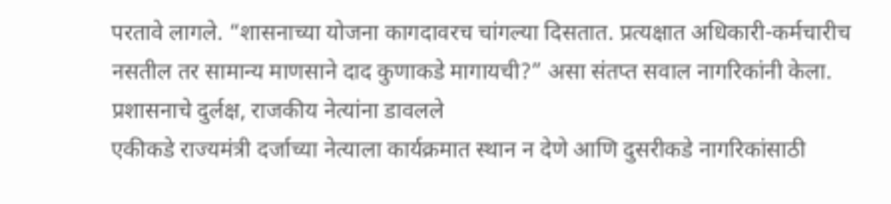परतावे लागले. “शासनाच्या योजना कागदावरच चांगल्या दिसतात. प्रत्यक्षात अधिकारी-कर्मचारीच नसतील तर सामान्य माणसाने दाद कुणाकडे मागायची?” असा संतप्त सवाल नागरिकांनी केला.
प्रशासनाचे दुर्लक्ष, राजकीय नेत्यांना डावलले
एकीकडे राज्यमंत्री दर्जाच्या नेत्याला कार्यक्रमात स्थान न देणे आणि दुसरीकडे नागरिकांसाठी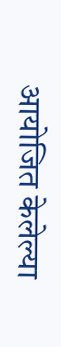आयोजित केलेल्या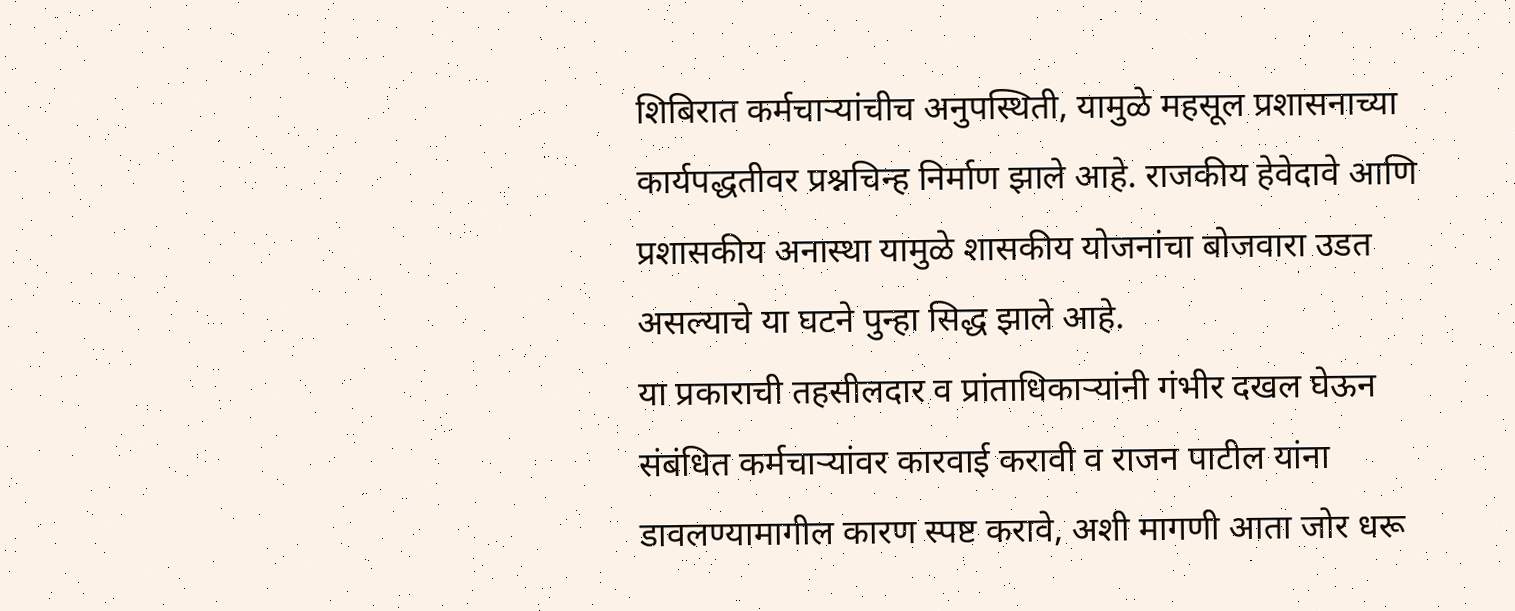शिबिरात कर्मचाऱ्यांचीच अनुपस्थिती, यामुळे महसूल प्रशासनाच्या कार्यपद्धतीवर प्रश्नचिन्ह निर्माण झाले आहे. राजकीय हेवेदावे आणि प्रशासकीय अनास्था यामुळे शासकीय योजनांचा बोजवारा उडत असल्याचे या घटने पुन्हा सिद्ध झाले आहे.
या प्रकाराची तहसीलदार व प्रांताधिकाऱ्यांनी गंभीर दखल घेऊन संबंधित कर्मचाऱ्यांवर कारवाई करावी व राजन पाटील यांना डावलण्यामागील कारण स्पष्ट करावे, अशी मागणी आता जोर धरू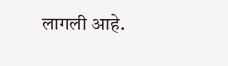लागली आहे.